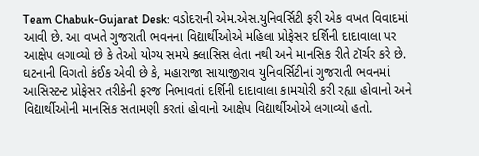Team Chabuk-Gujarat Desk: વડોદરાની એમ.એસ.યુનિવર્સિટી ફરી એક વખત વિવાદમાં આવી છે. આ વખતે ગુજરાતી ભવનના વિદ્યાર્થીઓએ મહિલા પ્રોફેસર દર્શિની દાદાવાલા પર આક્ષેપ લગાવ્યો છે કે તેઓ યોગ્ય સમયે ક્લાસિસ લેતા નથી અને માનસિક રીતે ટૉર્ચર કરે છે.
ઘટનાની વિગતો કંઈક એવી છે કે, મહારાજા સાયાજીરાવ યુનિવર્સિટીનાં ગુજરાતી ભવનમાં આસિસ્ટન્ટ પ્રોફેસર તરીકેની ફરજ નિભાવતાં દર્શિની દાદાવાલા કામચોરી કરી રહ્યા હોવાનો અને વિદ્યાર્થીઓની માનસિક સતામણી કરતાં હોવાનો આક્ષેપ વિદ્યાર્થીઓએ લગાવ્યો હતો.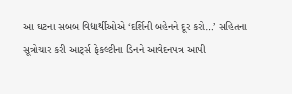આ ઘટના સબબ વિદ્યાર્થીઓએ ‘દર્શિની બહેનને દૂર કરો…’ સહિતના સૂત્રોચાર કરી આર્ટ્સ ફેકલ્ટીના ડિનને આવેદનપત્ર આપી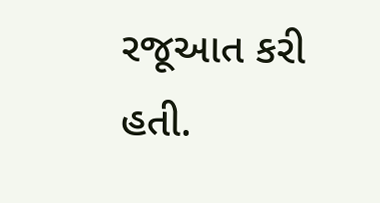રજૂઆત કરી હતી.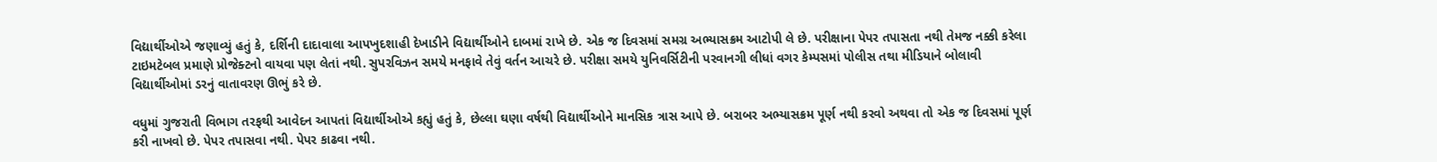વિદ્યાર્થીઓએ જણાવ્યું હતું કે, દર્શિની દાદાવાલા આપખુદશાહી દેખાડીને વિદ્યાર્થીઓને દાબમાં રાખે છે. એક જ દિવસમાં સમગ્ર અભ્યાસક્રમ આટોપી લે છે. પરીક્ષાના પેપર તપાસતા નથી તેમજ નક્કી કરેલા ટાઇમટેબલ પ્રમાણે પ્રોજેક્ટનો વાયવા પણ લેતાં નથી. સુપરવિઝન સમયે મનફાવે તેવું વર્તન આચરે છે. પરીક્ષા સમયે યુનિવર્સિટીની પરવાનગી લીધાં વગર કેમ્પસમાં પોલીસ તથા મીડિયાને બોલાવી વિદ્યાર્થીઓમાં ડરનું વાતાવરણ ઊભું કરે છે.

વધુમાં ગુજરાતી વિભાગ તરફથી આવેદન આપતાં વિદ્યાર્થીઓએ કહ્યું હતું કે, છેલ્લા ઘણા વર્ષથી વિદ્યાર્થીઓને માનસિક ત્રાસ આપે છે. બરાબર અભ્યાસક્રમ પૂર્ણ નથી કરવો અથવા તો એક જ દિવસમાં પૂર્ણ કરી નાખવો છે. પેપર તપાસવા નથી. પેપર કાઢવા નથી.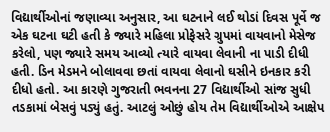વિદ્યાર્થીઓનાં જણાવ્યા અનુસાર, આ ઘટનાને લઈ થોડાં દિવસ પૂર્વે જ એક ઘટના ઘટી હતી કે જ્યારે મહિલા પ્રોફેસરે ગ્રુપમાં વાયવાનો મેસેજ કરેલો, પણ જ્યારે સમય આવ્યો ત્યારે વાયવા લેવાની ના પાડી દીધી હતી. ડિન મેડમને બોલાવવા છતાં વાયવા લેવાનો ઘસીને ઇનકાર કરી દીધો હતો. આ કારણે ગુજરાતી ભવનના 27 વિદ્યાર્થીઓ સાંજ સુધી તડકામાં બેસવું પડ્યું હતું. આટલું ઓછું હોય તેમ વિદ્યાર્થીઓએ આક્ષેપ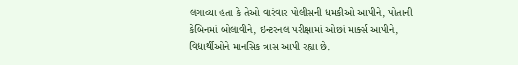લગાવ્યા હતા કે તેઓ વારંવાર પોલીસની ધમકીઓ આપીને, પોતાની કેબિનમાં બોલાવીને, ઇન્ટરનલ પરીક્ષામાં ઓછાં માર્ક્સ આપીને, વિદ્યાર્થીઓને માનસિક ત્રાસ આપી રહ્યા છે.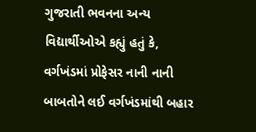ગુજરાતી ભવનના અન્ય વિદ્યાર્થીઓએ કહ્યું હતું કે, વર્ગખંડમાં પ્રોફેસર નાની નાની બાબતોને લઈ વર્ગખંડમાંથી બહાર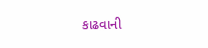કાઢવાની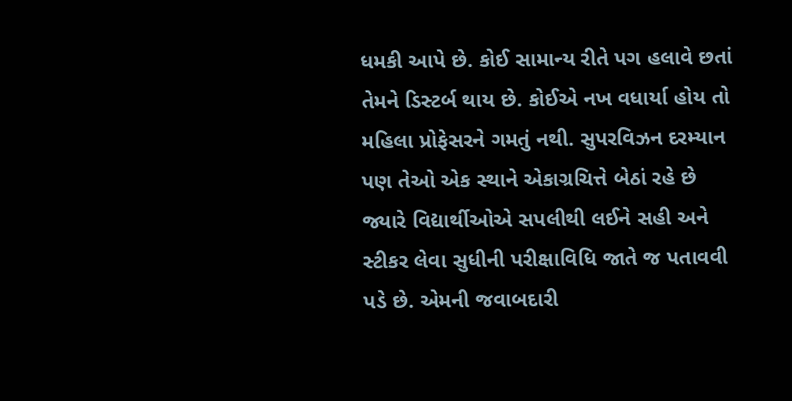ધમકી આપે છે. કોઈ સામાન્ય રીતે પગ હલાવે છતાં તેમને ડિસ્ટર્બ થાય છે. કોઈએ નખ વધાર્યા હોય તો મહિલા પ્રોફેસરને ગમતું નથી. સુપરવિઝન દરમ્યાન પણ તેઓ એક સ્થાને એકાગ્રચિત્તે બેઠાં રહે છે જ્યારે વિદ્યાર્થીઓએ સપલીથી લઈને સહી અને સ્ટીકર લેવા સુધીની પરીક્ષાવિધિ જાતે જ પતાવવી પડે છે. એમની જવાબદારી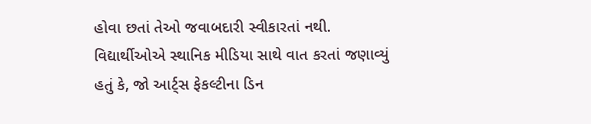હોવા છતાં તેઓ જવાબદારી સ્વીકારતાં નથી.
વિદ્યાર્થીઓએ સ્થાનિક મીડિયા સાથે વાત કરતાં જણાવ્યું હતું કે, જો આર્ટ્સ ફેકલ્ટીના ડિન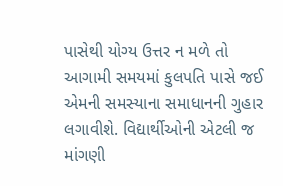પાસેથી યોગ્ય ઉત્તર ન મળે તો આગામી સમયમાં કુલપતિ પાસે જઈ એમની સમસ્યાના સમાધાનની ગુહાર લગાવીશે. વિદ્યાર્થીઓની એટલી જ માંગણી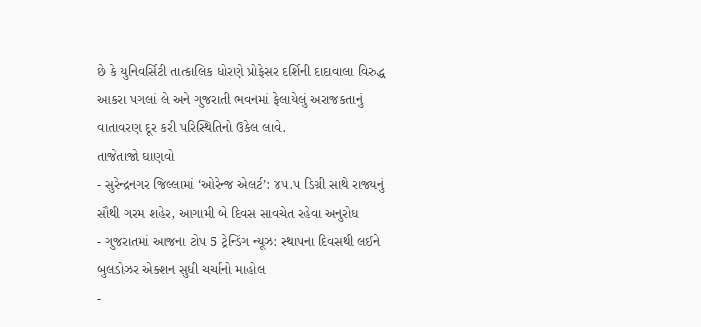છે કે યુનિવર્સિટી તાત્કાલિક ધોરણે પ્રોફેસર દર્શિની દાદાવાલા વિરુદ્ધ આકરા પગલાં લે અને ગુજરાતી ભવનમાં ફેલાયેલું અરાજકતાનું વાતાવરણ દૂર કરી પરિસ્થિતિનો ઉકેલ લાવે.
તાજેતાજો ઘાણવો
- સુરેન્દ્રનગર જિલ્લામાં ‘ઓરેન્જ એલર્ટ’: ૪૫.૫ ડિગ્રી સાથે રાજ્યનું સૌથી ગરમ શહેર, આગામી બે દિવસ સાવચેત રહેવા અનુરોધ
- ગુજરાતમાં આજના ટોપ 5 ટ્રેન્ડિંગ ન્યૂઝ: સ્થાપના દિવસથી લઈને બુલડોઝર એક્શન સુધી ચર્ચાનો માહોલ
-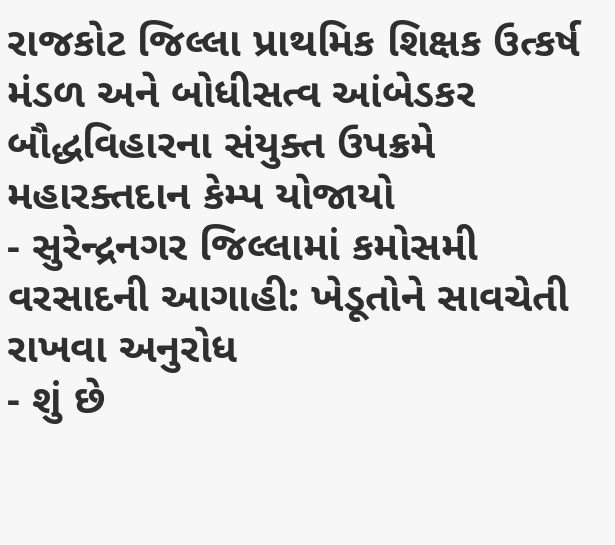રાજકોટ જિલ્લા પ્રાથમિક શિક્ષક ઉત્કર્ષ મંડળ અને બોધીસત્વ આંબેડકર બૌદ્ધવિહારના સંયુક્ત ઉપક્રમે મહારક્તદાન કેમ્પ યોજાયો
- સુરેન્દ્રનગર જિલ્લામાં કમોસમી વરસાદની આગાહી: ખેડૂતોને સાવચેતી રાખવા અનુરોધ
- શું છે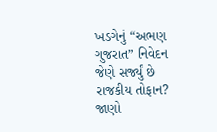ખડગેનું “અભણ ગુજરાત” નિવેદન જેણે સર્જ્યું છે રાજકીય તોફાન? જાણો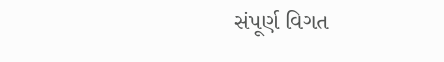સંપૂર્ણ વિગત